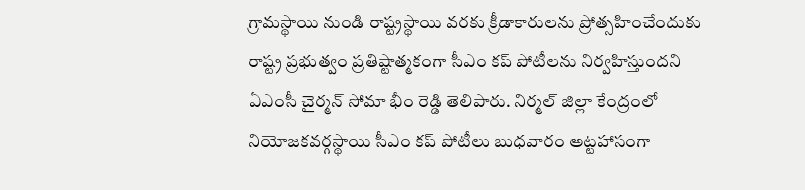గ్రామస్థాయి నుండి రాష్ట్రస్థాయి వరకు క్రీడాకారులను ప్రోత్సహించేందుకు రాష్ట్ర ప్రభుత్వం ప్రతిష్టాత్మకంగా సీఎం కప్ పోటీలను నిర్వహిస్తుందని ఏఎంసీ చైర్మన్ సోమా భీం రెడ్డి తెలిపారు. నిర్మల్ జిల్లా కేంద్రంలో నియోజకవర్గస్థాయి సీఎం కప్ పోటీలు బుధవారం అట్టహాసంగా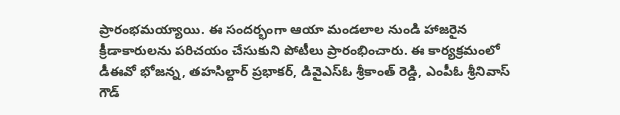ప్రారంభమయ్యాయి. ఈ సందర్భంగా ఆయా మండలాల నుండి హాజరైన క్రీడాకారులను పరిచయం చేసుకుని పోటీలు ప్రారంభించారు. ఈ కార్యక్రమంలో డీఈవో భోజన్న, తహసిల్దార్ ప్రభాకర్, డివైఎస్ఓ శ్రీకాంత్ రెడ్డి, ఎంపీఓ శ్రీనివాస్ గౌడ్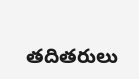తదితరులు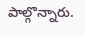పాల్గొన్నారు.